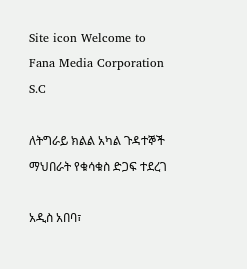Site icon Welcome to Fana Media Corporation S.C

ለትግራይ ክልል አካል ጉዳተኞች ማህበራት የቁሳቁስ ድጋፍ ተደረገ

አዲስ አበባ፣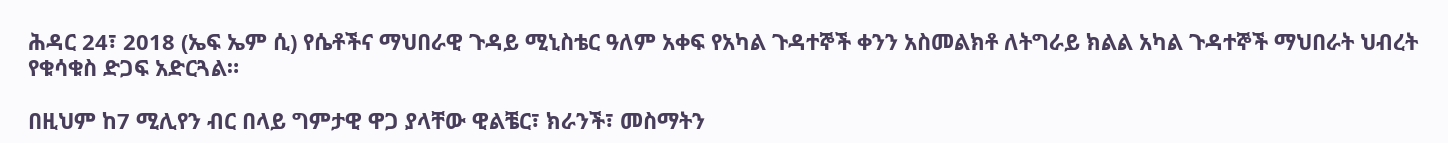ሕዳር 24፣ 2018 (ኤፍ ኤም ሲ) የሴቶችና ማህበራዊ ጉዳይ ሚኒስቴር ዓለም አቀፍ የአካል ጉዳተኞች ቀንን አስመልክቶ ለትግራይ ክልል አካል ጉዳተኞች ማህበራት ህብረት የቁሳቁስ ድጋፍ አድርጓል።

በዚህም ከ7 ሚሊየን ብር በላይ ግምታዊ ዋጋ ያላቸው ዊልቼር፣ ክራንች፣ መስማትን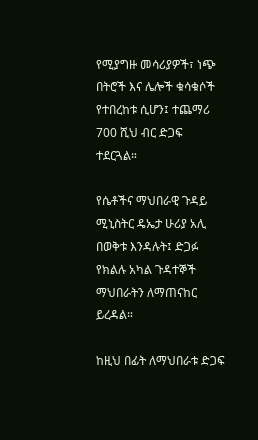የሚያግዙ መሳሪያዎች፣ ነጭ በትሮች እና ሌሎች ቁሳቁሶች የተበረከቱ ሲሆን፤ ተጨማሪ 700 ሺህ ብር ድጋፍ ተደርጓል።

የሴቶችና ማህበራዊ ጉዳይ ሚኒስትር ዴኤታ ሁሪያ አሊ በወቅቱ እንዳሉት፤ ድጋፉ የክልሉ አካል ጉዳተኞች ማህበራትን ለማጠናከር ይረዳል።

ከዚህ በፊት ለማህበራቱ ድጋፍ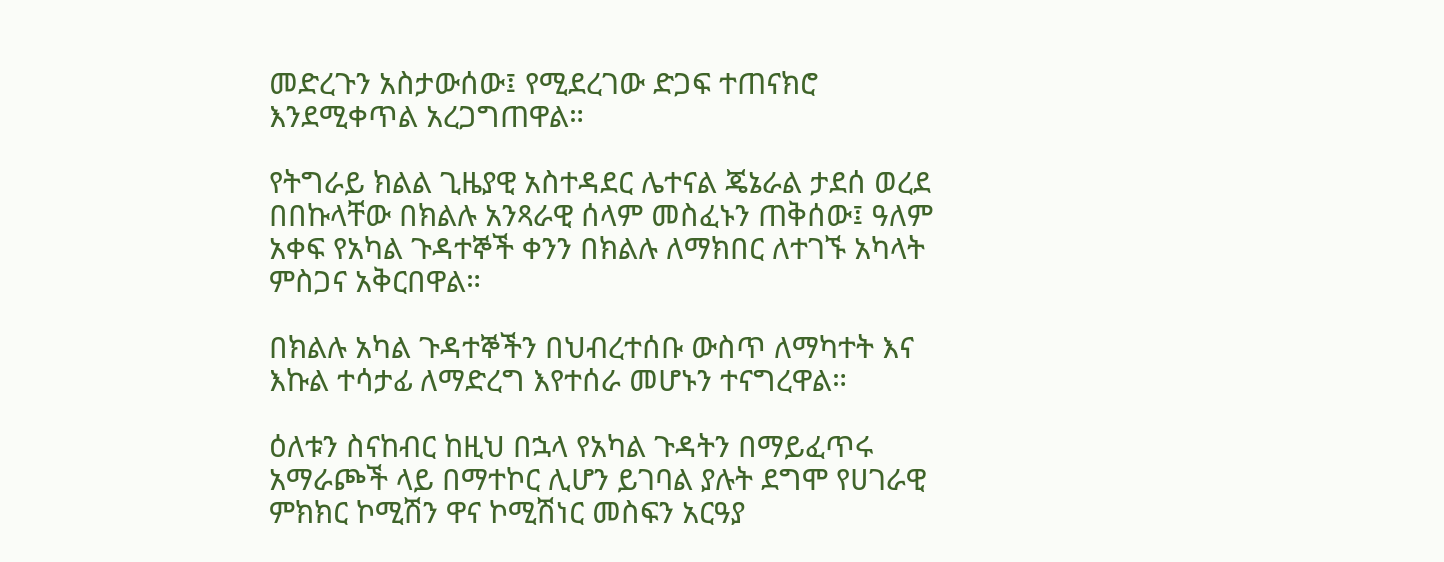መድረጉን አስታውሰው፤ የሚደረገው ድጋፍ ተጠናክሮ እንደሚቀጥል አረጋግጠዋል።

የትግራይ ክልል ጊዜያዊ አስተዳደር ሌተናል ጄኔራል ታደሰ ወረደ በበኩላቸው በክልሉ አንጻራዊ ሰላም መስፈኑን ጠቅሰው፤ ዓለም አቀፍ የአካል ጉዳተኞች ቀንን በክልሉ ለማክበር ለተገኙ አካላት ምስጋና አቅርበዋል።

በክልሉ አካል ጉዳተኞችን በህብረተሰቡ ውስጥ ለማካተት እና እኩል ተሳታፊ ለማድረግ እየተሰራ መሆኑን ተናግረዋል።

ዕለቱን ስናከብር ከዚህ በኋላ የአካል ጉዳትን በማይፈጥሩ አማራጮች ላይ በማተኮር ሊሆን ይገባል ያሉት ደግሞ የሀገራዊ ምክክር ኮሚሽን ዋና ኮሚሽነር መስፍን አርዓያ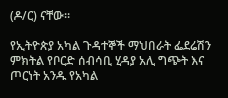(ዶ/ር) ናቸው።

የኢትዮጵያ አካል ጉዳተኞች ማህበራት ፌደሬሽን ምክትል የቦርድ ሰብሳቢ ሂዳያ አሊ ግጭት እና ጦርነት አንዱ የአካል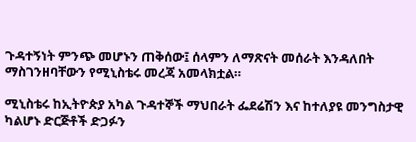ጉዳተኝነት ምንጭ መሆኑን ጠቅሰው፤ ሰላምን ለማጽናት መሰራት እንዳለበት ማስገንዘባቸውን የሚኒስቴሩ መረጃ አመላክቷል።

ሚኒስቴሩ ከኢትዮጵያ አካል ጉዳተኞች ማህበራት ፌደሬሽን እና ከተለያዩ መንግስታዊ ካልሆኑ ድርጅቶች ድጋፉን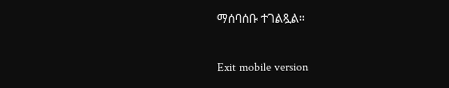ማሰባሰቡ ተገልጿል።

Exit mobile version